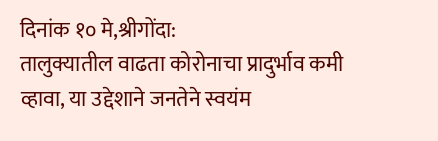दिनांक १० मे,श्रीगोंदा:
तालुक्यातील वाढता कोरोनाचा प्रादुर्भाव कमी व्हावा, या उद्देशाने जनतेने स्वयंम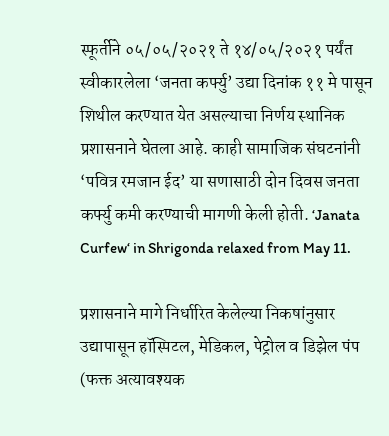स्फूर्तीने ०५/०५/२०२१ ते १४/०५/२०२१ पर्यंत स्वीकारलेला ‘जनता कर्फ्यु’ उद्या दिनांक ११ मे पासून शिथील करण्यात येत असल्याचा निर्णय स्थानिक प्रशासनाने घेतला आहे. काही सामाजिक संघटनांनी ‘पवित्र रमजान ईद’ या सणासाठी दोन दिवस जनता कर्फ्यु कमी करण्याची मागणी केली होती. ‘Janata Curfew‘ in Shrigonda relaxed from May 11.

प्रशासनाने मागे निर्धारित केलेल्या निकषांनुसार उद्यापासून हॉस्पिटल, मेडिकल, पेट्रोल व डिझेल पंप (फक्त अत्यावश्यक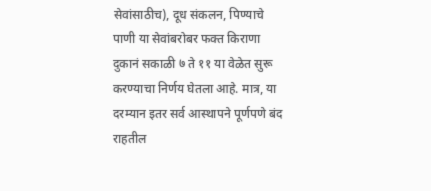सेवांसाठीच), दूध संकलन, पिण्याचे पाणी या सेवांबरोबर फक्त किराणा दुकानं सकाळी ७ ते ११ या वेळेत सुरू करण्याचा निर्णय घेतला आहे. मात्र, या दरम्यान इतर सर्व आस्थापने पूर्णपणे बंद राहतील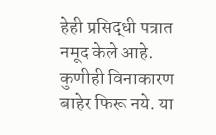हेही प्रसिद्धी पत्रात नमूद केले आहे. कुणीही विनाकारण बाहेर फिरू नये. या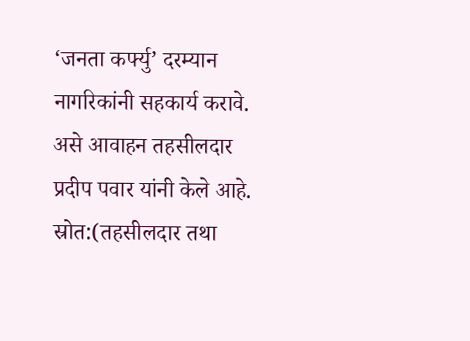‘जनता कर्फ्यु’ दरम्यान नागरिकांनी सहकार्य करावे. असे आवाहन तहसीलदार प्रदीप पवार यांनी केले आहे.
स्रोत:(तहसीलदार तथा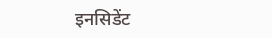इनसिडेंट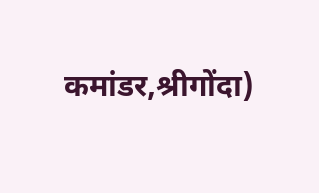कमांडर,श्रीगोंदा)